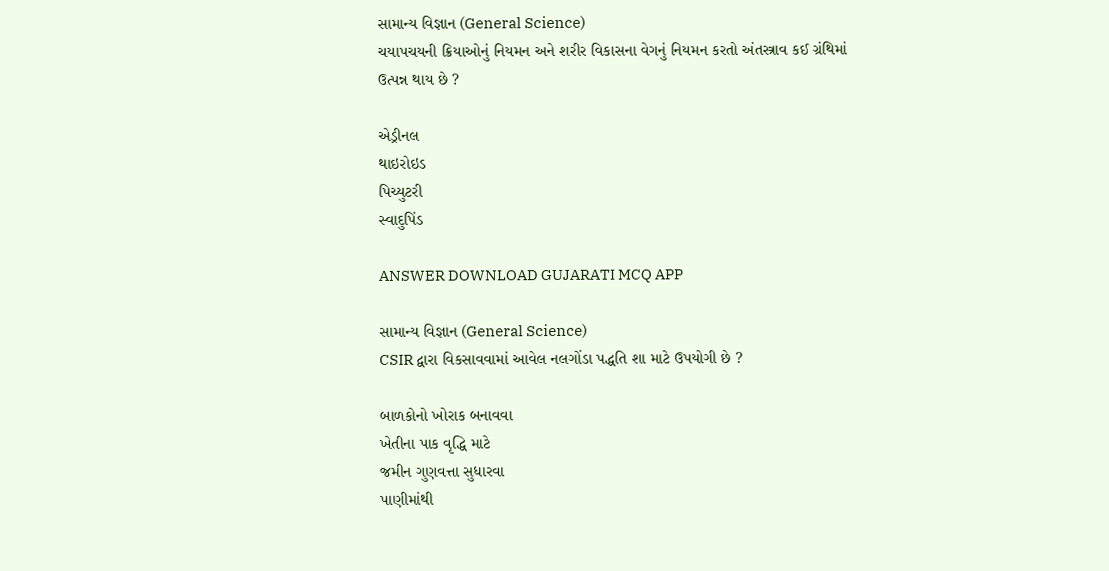સામાન્ય વિજ્ઞાન (General Science)
ચયાપચયની ક્રિયાઓનું નિયમન અને શરીર વિકાસના વેગનું નિયમન કરતો અંતસ્ત્રાવ કઈ ગ્રંથિમાં ઉત્પન્ન થાય છે ?

એડ્રીનલ
થાઇરોઇડ
પિચ્યુટરી
સ્વાદુપિંડ

ANSWER DOWNLOAD GUJARATI MCQ APP

સામાન્ય વિજ્ઞાન (General Science)
CSIR દ્વારા વિકસાવવામાં આવેલ નલગોંડા પદ્ધતિ શા માટે ઉપયોગી છે ?

બાળકોનો ખોરાક બનાવવા
ખેતીના પાક વૃદ્ધિ માટે
જમીન ગુણવત્તા સુધારવા
પાણીમાંથી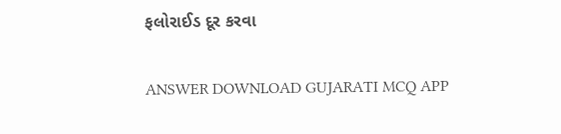ફલોરાઈડ દૂર કરવા

ANSWER DOWNLOAD GUJARATI MCQ APP